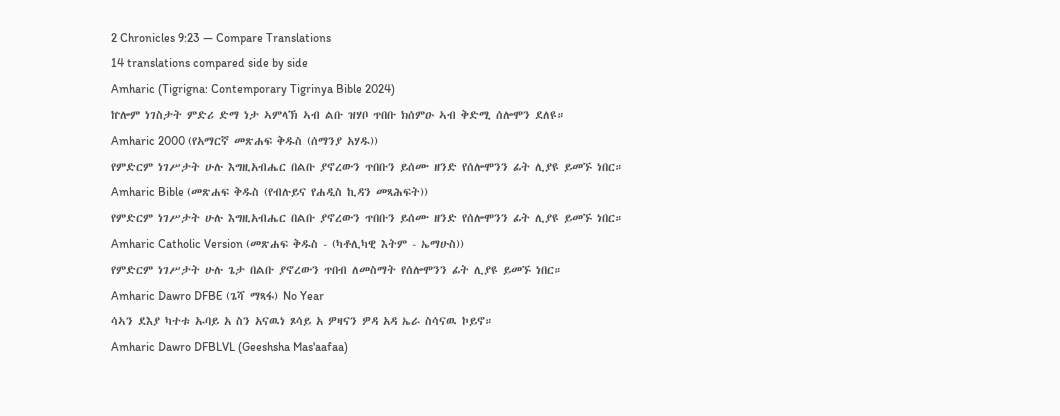2 Chronicles 9:23 — Compare Translations
14 translations compared side by side
Amharic (Tigrigna: Contemporary Tigrinya Bible 2024)
ኵሎም ነገስታት ምድሪ ድማ ነታ ኣምላኽ ኣብ ልቡ ዝሃቦ ጥበቡ ክሰምዑ ኣብ ቅድሚ ሰሎሞን ደለዩ።
Amharic 2000 (የአማርኛ መጽሐፍ ቅዱስ (ሰማንያ አሃዱ))
የምድርም ነገሥታት ሁሉ እግዚአብሔር በልቡ ያኖረውን ጥበቡን ይሰሙ ዘንድ የሰሎሞንን ፊት ሊያዩ ይመኙ ነበር።
Amharic Bible (መጽሐፍ ቅዱስ (የብሉይና የሐዲስ ኪዳን መጻሕፍት))
የምድርም ነገሥታት ሁሉ እግዚአብሔር በልቡ ያኖረውን ጥበቡን ይሰሙ ዘንድ የሰሎሞንን ፊት ሊያዩ ይመኙ ነበር።
Amharic Catholic Version (መጽሐፍ ቅዱስ - (ካቶሊካዊ እትም - ኤማሁስ))
የምድርም ነገሥታት ሁሉ ጌታ በልቡ ያኖረውን ጥበብ ለመስማት የሰሎሞንን ፊት ሊያዩ ይመኙ ነበር።
Amharic Dawro DFBE (ጌሻ ማጻፋ) No Year
ሳኣን ደእያ ካተቱ ኡባይ አ ስን አናዉነ ጾሳይ አ ዎዛናን ዎዳ አዳ ኤራ ስሳናዉ ኮይኖ።
Amharic Dawro DFBLVL (Geeshsha Mas'aafaa)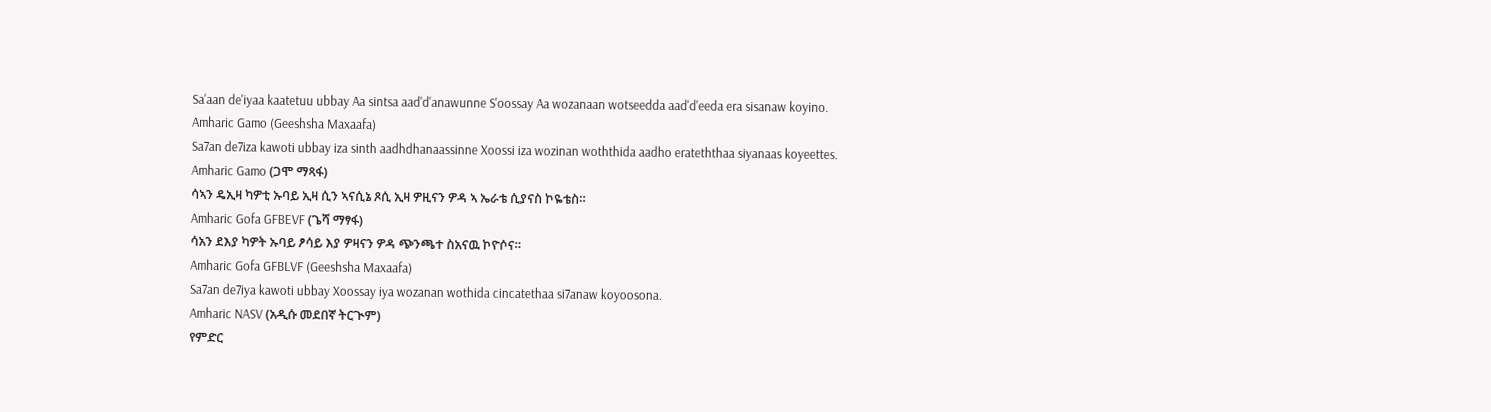Sa'aan de'iyaa kaatetuu ubbay Aa sintsa aad'd'anawunne S'oossay Aa wozanaan wotseedda aad'd'eeda era sisanaw koyino.
Amharic Gamo (Geeshsha Maxaafa)
Sa7an de7iza kawoti ubbay iza sinth aadhdhanaassinne Xoossi iza wozinan woththida aadho erateththaa siyanaas koyeettes.
Amharic Gamo (ጋሞ ማጻፋ)
ሳኣን ዴኢዛ ካዎቲ ኡባይ ኢዛ ሲን ኣናሲኔ ጾሲ ኢዛ ዎዚናን ዎዳ ኣ ኤራቴ ሲያናስ ኮዬቴስ።
Amharic Gofa GFBEVF (ጌሻ ማፃፋ)
ሳአን ደእያ ካዎት ኡባይ ፆሳይ እያ ዎዛናን ዎዳ ጭንጫተ ስአናዉ ኮዮሶና።
Amharic Gofa GFBLVF (Geeshsha Maxaafa)
Sa7an de7iya kawoti ubbay Xoossay iya wozanan wothida cincatethaa si7anaw koyoosona.
Amharic NASV (አዲሱ መደበኛ ትርጒም)
የምድር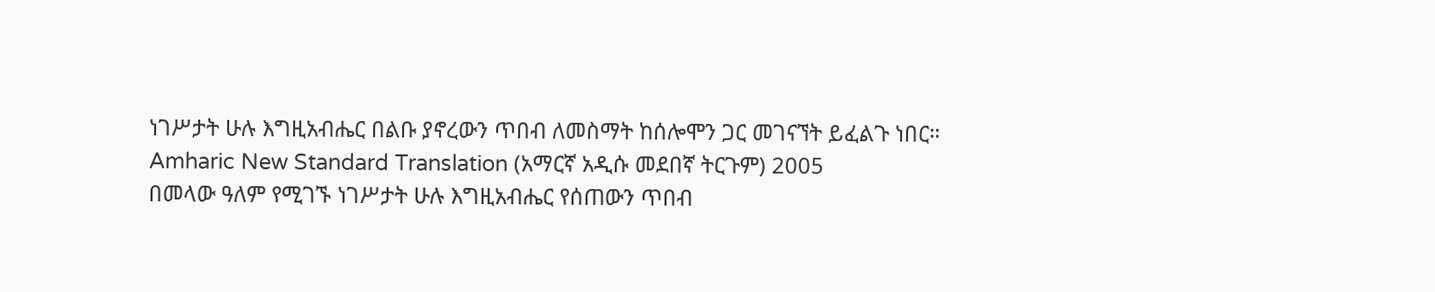ነገሥታት ሁሉ እግዚአብሔር በልቡ ያኖረውን ጥበብ ለመስማት ከሰሎሞን ጋር መገናኘት ይፈልጉ ነበር።
Amharic New Standard Translation (አማርኛ አዲሱ መደበኛ ትርጉም) 2005
በመላው ዓለም የሚገኙ ነገሥታት ሁሉ እግዚአብሔር የሰጠውን ጥበብ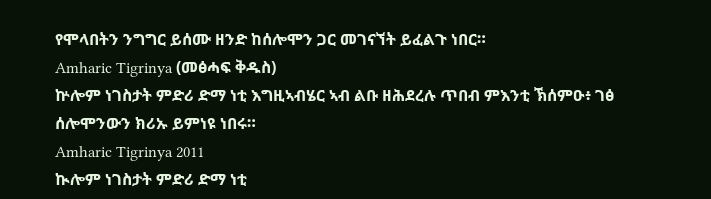የሞላበትን ንግግር ይሰሙ ዘንድ ከሰሎሞን ጋር መገናኘት ይፈልጉ ነበር።
Amharic Tigrinya (መፅሓፍ ቅዱስ)
ኵሎም ነገስታት ምድሪ ድማ ነቲ እግዚኣብሄር ኣብ ልቡ ዘሕደረሉ ጥበብ ምእንቲ ኽሰምዑ፥ ገፅ ሰሎሞንውን ክሪኡ ይምነዩ ነበሩ።
Amharic Tigrinya 2011
ኲሎም ነገስታት ምድሪ ድማ ነቲ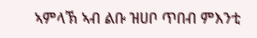ኣምላኽ ኣብ ልቡ ዝሀቦ ጥበብ ምእንቲ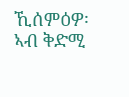ኺሰምዕዎ፡ ኣብ ቅድሚ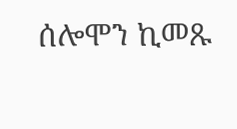ሰሎሞን ኪመጹ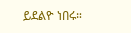ይደልዮ ነበሩ።